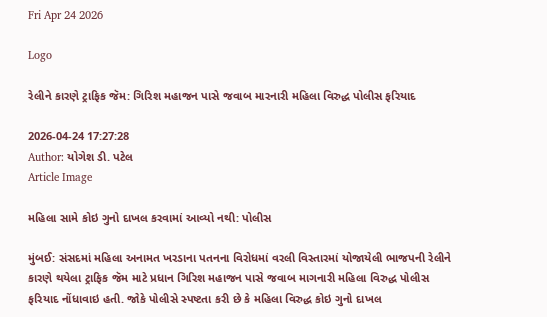Fri Apr 24 2026

Logo

રેલીને કારણે ટ્રાફિક જૅમ: ગિરિશ મહાજન પાસે જવાબ મારનારી મહિલા વિરુદ્ધ પોલીસ ફરિયાદ

2026-04-24 17:27:28
Author: યોગેશ ડી. પટેલ
Article Image

મહિલા સામે કોઇ ગુનો દાખલ કરવામાં આવ્યો નથી: પોલીસ

મુંબઈ: સંસદમાં મહિલા અનામત ખરડાના પતનના વિરોધમાં વરલી વિસ્તારમાં યોજાયેલી ભાજપની રેલીને કારણે થયેલા ટ્રાફિક જૅમ માટે પ્રધાન ગિરિશ મહાજન પાસે જવાબ માગનારી મહિલા વિરુદ્ધ પોલીસ ફરિયાદ નોંધાવાઇ હતી. જોકે પોલીસે સ્પષ્ટતા કરી છે કે મહિલા વિરુદ્ધ કોઇ ગુનો દાખલ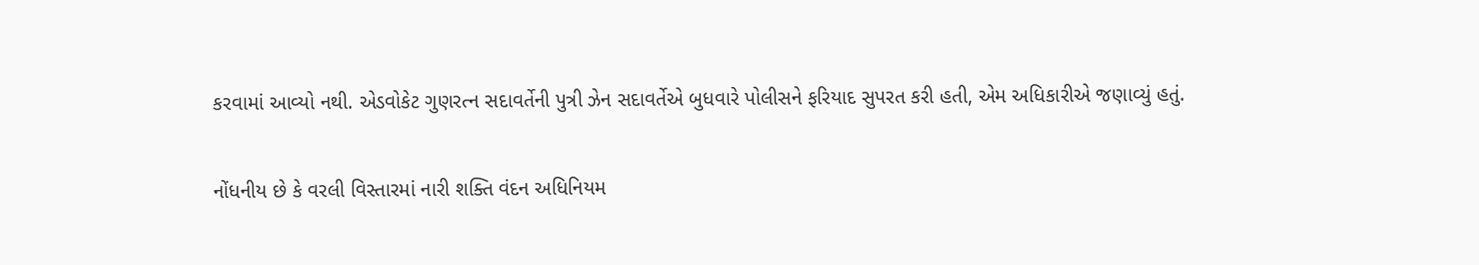કરવામાં આવ્યો નથી. એડવોકેટ ગુણરત્ન સદાવર્તેની પુત્રી ઝેન સદાવર્તેએ બુધવારે પોલીસને ફરિયાદ સુપરત કરી હતી, એમ અધિકારીએ જણાવ્યું હતું.

નોંધનીય છે કે વરલી વિસ્તારમાં નારી શક્તિ વંદન અધિનિયમ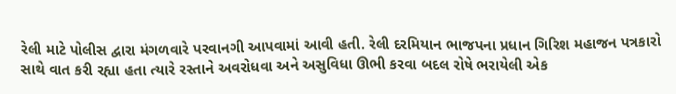રેલી માટે પોલીસ દ્વારા મંગળવારે પરવાનગી આપવામાં આવી હતી. રેલી દરમિયાન ભાજપના પ્રધાન ગિરિશ મહાજન પત્રકારો સાથે વાત કરી રહ્યા હતા ત્યારે રસ્તાને અવરોધવા અને અસુવિધા ઊભી કરવા બદલ રોષે ભરાયેલી એક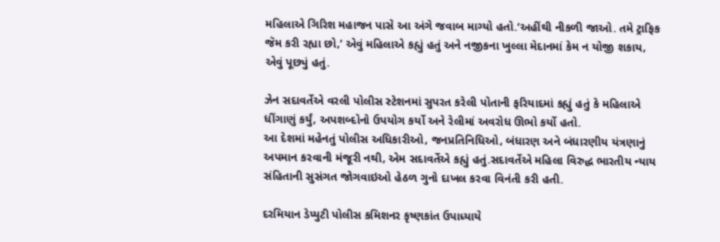મહિલાએ ગિરિશ મહાજન પાસે આ અંગે જવાબ માગ્યો હતો.‘અહીંથી નીકળી જાઓ. તમે ટ્રાફિક જૅમ કરી રહ્યા છો,’ એવું મહિલાએ કહ્યું હતું અને નજીકના ખુલ્લા મેદાનમાં કેમ ન યોજી શકાય, એવું પૂછ્યું હતું.

ઝેન સદાવર્તેએ વરલી પોલીસ સ્ટેશનમાં સુપરત કરેલી પોતાની ફરિયાદમાં કહ્યું હતું કે મહિલાએ ધીંગાણું કર્યું, અપશબ્દોનો ઉપયોગ કર્યો અને રેલીમાં અવરોધ ઊભો કર્યો હતો.
આ દેશમાં મહેનતું પોલીસ અધિકારીઓ, જનપ્રતિનિધિઓ, બંધારણ અને બંધારણીય યંત્રણાનું અપમાન કરવાની મંજૂરી નથી, એમ સદાવર્તેએ કહ્યું હતું.સદાવર્તેએ મહિલા વિરુદ્ધ ભારતીય ન્યાય સંહિતાની સુસંગત જોગવાઇઓ હેઠળ ગુનો દાખલ કરવા વિનંતી કરી હતી.

દરમિયાન ડેપ્યુટી પોલીસ કમિશનર કૃષ્ણકાંત ઉપાધ્યાયે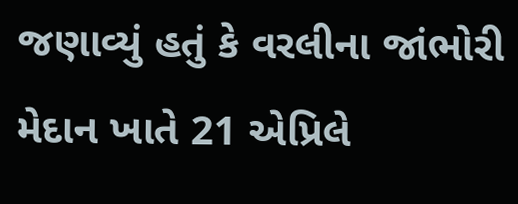જણાવ્યું હતું કે વરલીના જાંભોરી મેદાન ખાતે 21 એપ્રિલે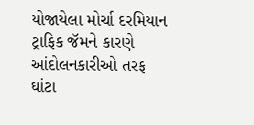યોજાયેલા મોર્ચા દરમિયાન ટ્રાફિક જૅમને કારણે આંદોલનકારીઓ તરફ ઘાંટા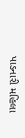પાડનારી મહિલા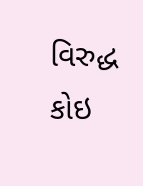વિરુદ્ધ કોઇ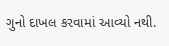ગુનો દાખલ કરવામાં આવ્યો નથી.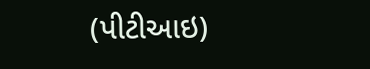(પીટીઆઇ)